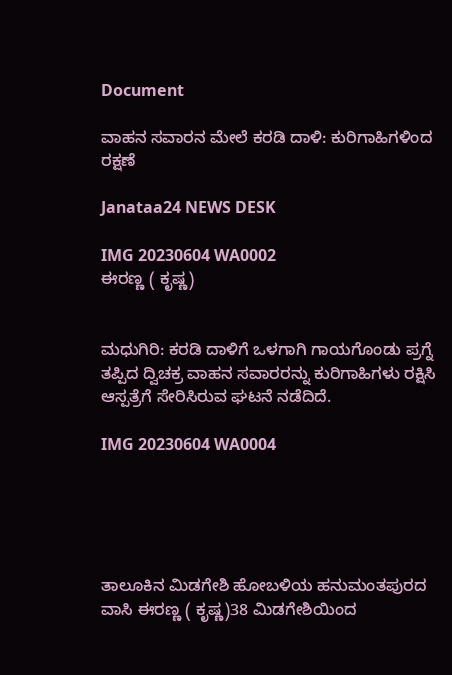Document

ವಾಹನ ಸವಾರನ ಮೇಲೆ ಕರಡಿ ದಾಳಿ: ಕುರಿಗಾಹಿಗಳಿಂದ ರಕ್ಷಣೆ

Janataa24 NEWS DESK

IMG 20230604 WA0002
ಈರಣ್ಣ ( ಕೃಷ್ಣ)


ಮಧುಗಿರಿ: ಕರಡಿ ದಾಳಿಗೆ ಒಳಗಾಗಿ ಗಾಯಗೊಂಡು ಪ್ರಗ್ನೆ ತಪ್ಪಿದ ದ್ವಿಚಕ್ರ ವಾಹನ ಸವಾರರನ್ನು ಕುರಿಗಾಹಿಗಳು ರಕ್ಷಿಸಿ ಆಸ್ಪತ್ರೆಗೆ ಸೇರಿಸಿರುವ ಘಟನೆ ನಡೆದಿದೆ.

IMG 20230604 WA0004





ತಾಲೂಕಿನ ಮಿಡಗೇಶಿ ಹೋಬಳಿಯ ಹನುಮಂತಪುರದ ವಾಸಿ ಈರಣ್ಣ ( ಕೃಷ್ಣ)38 ಮಿಡಗೇಶಿಯಿಂದ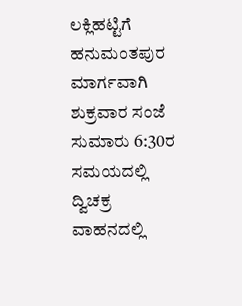ಲಕ್ಲಿಹಟ್ಟಿಗೆ ಹನುಮಂತಪುರ ಮಾರ್ಗವಾಗಿ ಶುಕ್ರವಾರ ಸಂಜೆ ಸುಮಾರು 6:30ರ ಸಮಯದಲ್ಲಿ ದ್ವಿಚಕ್ರ ವಾಹನದಲ್ಲಿ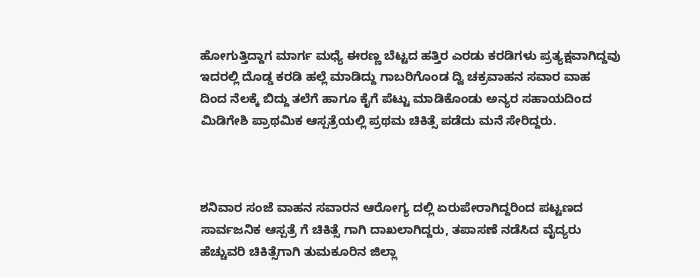ಹೋಗುತ್ತಿದ್ದಾಗ ಮಾರ್ಗ ಮಧ್ಯೆ ಈರಣ್ಣ ಬೆಟ್ಟದ ಹತ್ತಿರ ಎರಡು ಕರಡಿಗಳು ಪ್ರತ್ಯಕ್ಷವಾಗಿದ್ದವು ಇದರಲ್ಲಿ ದೊಡ್ಡ ಕರಡಿ ಹಲ್ಲೆ ಮಾಡಿದ್ದು ಗಾಬರಿಗೊಂಡ ದ್ವಿ ಚಕ್ರವಾಹನ ಸವಾರ ವಾಹ ದಿಂದ ನೆಲಕ್ಕೆ ಬಿದ್ದು ತಲೆಗೆ ಹಾಗೂ ಕೈಗೆ ಪೆಟ್ಟು ಮಾಡಿಕೊಂಡು ಅನ್ಯರ ಸಹಾಯದಿಂದ ಮಿಡಿಗೇಶಿ ಪ್ರಾಥಮಿಕ ಆಸ್ಪತ್ರೆಯಲ್ಲಿ ಪ್ರಥಮ ಚಿಕಿತ್ಸೆ ಪಡೆದು ಮನೆ ಸೇರಿದ್ದರು.



ಶನಿವಾರ ಸಂಜೆ ವಾಹನ ಸವಾರನ ಆರೋಗ್ಯ ದಲ್ಲಿ ಏರುಪೇರಾಗಿದ್ದರಿಂದ ಪಟ್ಟಣದ ಸಾರ್ವಜನಿಕ ಆಸ್ಪತ್ರೆ ಗೆ ಚಿಕಿತ್ಸೆ ಗಾಗಿ ದಾಖಲಾಗಿದ್ದರು, ತಪಾಸಣೆ ನಡೆಸಿದ ವೈದ್ಯರು ಹೆಚ್ಚುವರಿ ಚಿಕಿತ್ಸೆಗಾಗಿ ತುಮಕೂರಿನ ಜಿಲ್ಲಾ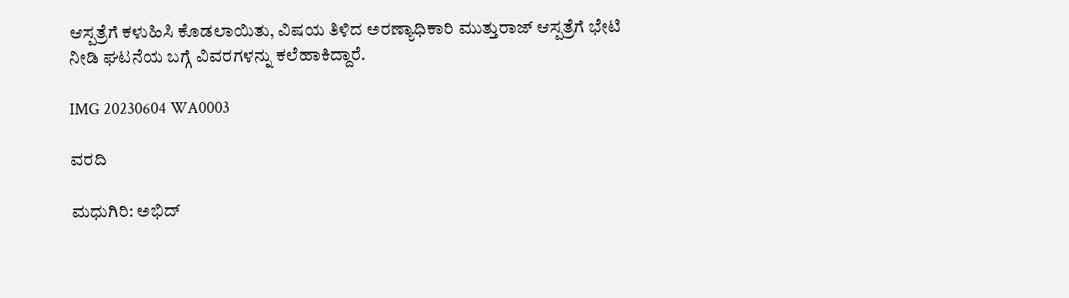ಆಸ್ಪತ್ರೆಗೆ ಕಳುಹಿಸಿ ಕೊಡಲಾಯಿತು, ವಿಷಯ ತಿಳಿದ ಅರಣ್ಯಾಧಿಕಾರಿ ಮುತ್ತುರಾಜ್ ಆಸ್ಪತ್ರೆಗೆ ಭೇಟಿ ನೀಡಿ ಘಟನೆಯ ಬಗ್ಗೆ ವಿವರಗಳನ್ನು ಕಲೆಹಾಕಿದ್ದಾರೆ.

IMG 20230604 WA0003

ವರದಿ

ಮಧುಗಿರಿ: ಅಭಿದ್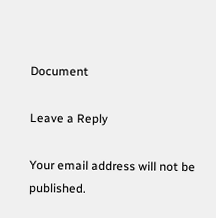Document

Leave a Reply

Your email address will not be published.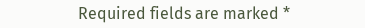Required fields are marked *